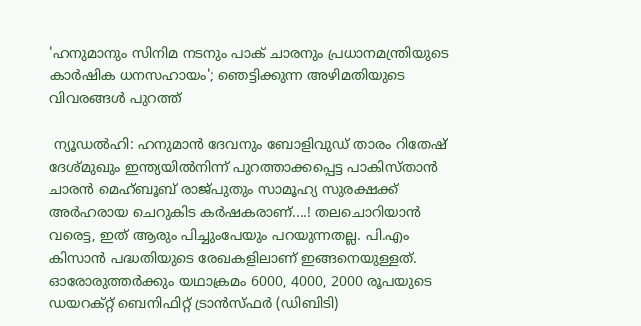'ഹനുമാനും സിനിമ നടനും പാക് ചാരനും പ്രധാനമന്ത്രിയുടെ കാര്‍ഷിക ധനസഹായം'; ഞെട്ടിക്കുന്ന അഴിമതിയുടെ വിവരങ്ങള്‍ പുറത്ത്

 ന്യൂഡല്‍ഹി: ഹനുമാന്‍ ദേവനും ബോളിവുഡ് താരം റിതേഷ് ദേശ്മുഖും ഇന്ത്യയില്‍നിന്ന് പുറത്താക്കപ്പെട്ട പാകിസ്താന്‍ ചാരന്‍ മെഹ്ബൂബ് രാജ്പുതും സാമൂഹ്യ സുരക്ഷക്ക് അര്‍ഹരായ ചെറുകിട കര്‍ഷകരാണ്....! തലചൊറിയാന്‍ വരെട്ട, ഇത് ആരും പിച്ചുംപേയും പറയുന്നതല്ല. പി.എം കിസാന്‍ പദ്ധതിയുടെ രേഖകളിലാണ് ഇങ്ങനെയുള്ളത്. ഓരോരുത്തര്‍ക്കും യഥാക്രമം 6000, 4000, 2000 രൂപയുടെ ഡയറക്റ്റ് ബെനിഫിറ്റ് ട്രാന്‍സ്ഫര്‍ (ഡിബിടി)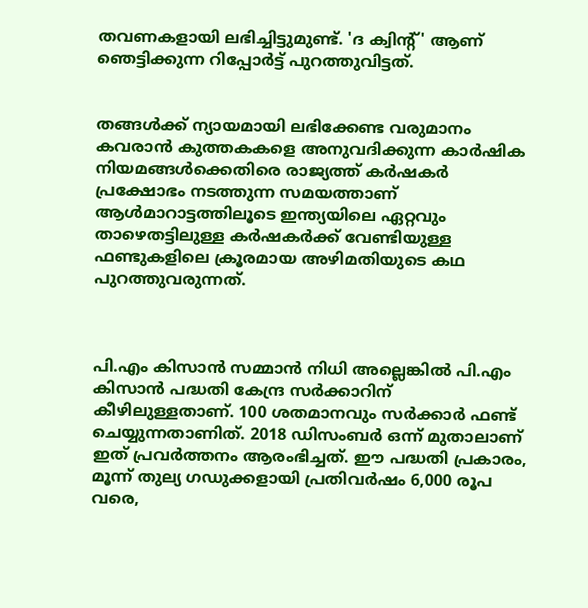തവണകളായി ലഭിച്ചിട്ടുമുണ്ട്. 'ദ ക്വിന്‍റ്' ആണ് ഞെട്ടിക്കുന്ന റിപ്പോര്‍ട്ട് പുറത്തുവിട്ടത്.


തങ്ങള്‍ക്ക് ന്യായമായി ലഭിക്കേണ്ട വരുമാനം കവരാന്‍ കുത്തകകളെ അനുവദിക്കുന്ന കാര്‍ഷിക നിയമങ്ങള്‍ക്കെതിരെ രാജ്യത്ത് കര്‍ഷകര്‍ പ്രക്ഷോഭം നടത്തുന്ന സമയത്താണ് ആള്‍മാറാട്ടത്തിലൂടെ ഇന്ത്യയിലെ ഏറ്റവും താഴെതട്ടിലുള്ള കര്‍ഷകര്‍ക്ക് വേണ്ടിയുള്ള ഫണ്ടുകളിലെ ക്രൂരമായ അഴിമതിയുടെ കഥ പുറത്തുവരുന്നത്.



പി.എം കിസാന്‍ സമ്മാന്‍ നിധി അല്ലെങ്കില്‍ പി.എം കിസാന്‍ പദ്ധതി കേന്ദ്ര സര്‍ക്കാറിന് കീഴിലുള്ളതാണ്. 100 ശതമാനവും സര്‍ക്കാര്‍ ഫണ്ട് ചെയ്യുന്നതാണിത്. 2018 ഡിസംബര്‍ ഒന്ന് മുതാലാണ് ഇത് പ്രവര്‍ത്തനം ആരംഭിച്ചത്. ഈ പദ്ധതി പ്രകാരം, മൂന്ന് തുല്യ ഗഡുക്കളായി പ്രതിവര്‍ഷം 6,000 രൂപ വരെ,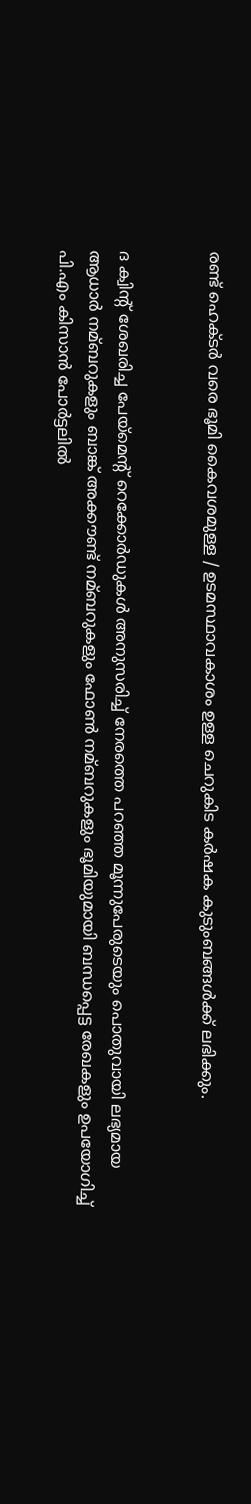രണ്ട് ഹെക്ടര്‍ വരെ ഭൂമി കൈവശമുള്ള / ഉടമസ്ഥാവകാശം ഉള്ള ചെറുകിട കര്‍ഷക കുടുംബങ്ങള്‍ക്ക് ലഭിക്കും.


ദ ക്വിന്‍റ് ശേഖരിച്ച പേയ്മെന്‍റ് റെക്കോര്‍ഡുകള്‍ അനുസരിച്ച്‌ നേരത്തെ പറഞ്ഞ മൂന്നുപേരുടെയും പൊതുവായി ലഭ്യമായ ആധാര്‍ നമ്ബറുകളും ബാങ്ക് അക്കൗണ്ട് നമ്ബറുകളും ഫോണ്‍ നമ്ബറുകളും ഭൂമിയുമായി ബന്ധപ്പെട്ട രേഖകളും ഉപയോഗിച്ച്‌ പി.എം കിസാന്‍ പോര്‍ട്ടലില്‍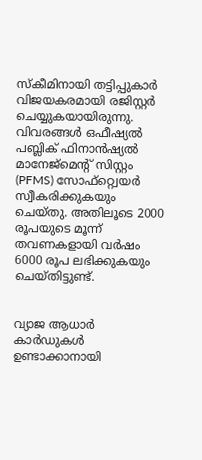സ്കീമിനായി തട്ടിപ്പുകാര്‍ വിജയകരമായി രജിസ്റ്റര്‍ ചെയ്യുകയായിരുന്നു. വിവരങ്ങള്‍ ഒഫീഷ്യല്‍ പബ്ലിക് ഫിനാന്‍ഷ്യല്‍ മാനേജ്മെന്‍റ് സിസ്റ്റം (PFMS) സോഫ്റ്റ്വെയര്‍ സ്വീകരിക്കുകയും ചെയ്തു. അതിലൂടെ 2000 രൂപയുടെ മൂന്ന് തവണകളായി വര്‍ഷം 6000 രൂപ ലഭിക്കുകയും ചെയ്തിട്ടുണ്ട്.


വ്യാജ ആധാര്‍ കാര്‍ഡുകള്‍ ഉണ്ടാക്കാനായി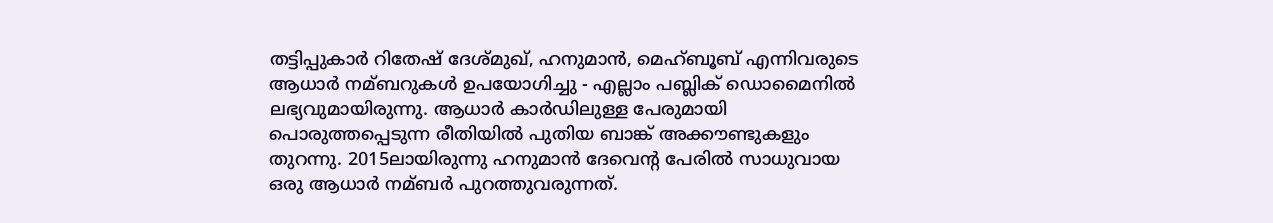തട്ടിപ്പുകാര്‍ റിതേഷ് ദേശ്മുഖ്, ഹനുമാന്‍, മെഹ്ബൂബ് എന്നിവരുടെ ആധാര്‍ നമ്ബറുകള്‍ ഉപയോഗിച്ചു - എല്ലാം പബ്ലിക് ഡൊമൈനില്‍ ലഭ്യവുമായിരുന്നു. ആധാര്‍ കാര്‍ഡിലുള്ള പേരുമായി പൊരുത്തപ്പെടുന്ന രീതിയില്‍ പുതിയ ബാങ്ക് അക്കൗണ്ടുകളും തുറന്നു. 2015ലായിരുന്നു ഹനുമാന്‍ ദേവെന്‍റ പേരില്‍ സാധുവായ ഒരു ആധാര്‍ നമ്ബര്‍ പുറത്തുവരുന്നത്.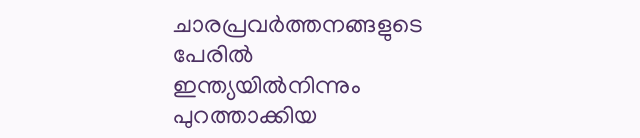ചാരപ്രവര്‍ത്തനങ്ങളുടെ പേരില്‍ ഇന്ത്യയില്‍നിന്നും പുറത്താക്കിയ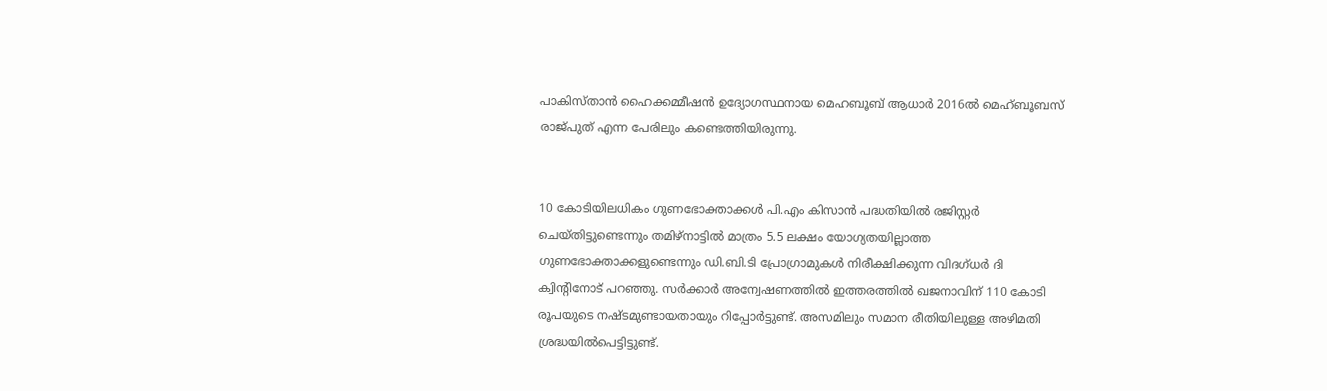പാകിസ്താന്‍ ഹൈക്കമ്മീഷന്‍ ഉദ്യോഗസ്ഥനായ മെഹബൂബ് ആധാര്‍ 2016ല്‍ മെഹ്ബൂബസ് രാജ്പുത് എന്ന പേരിലും കണ്ടെത്തിയിരുന്നു.


10 കോടിയിലധികം ഗുണഭോക്താക്കള്‍ പി.എം കിസാന്‍ പദ്ധതിയില്‍ രജിസ്റ്റര്‍ ചെയ്തിട്ടുണ്ടെന്നും തമിഴ്‌നാട്ടില്‍ മാത്രം 5.5 ലക്ഷം യോഗ്യതയില്ലാത്ത ഗുണഭോക്താക്കളുണ്ടെന്നും ഡി.ബി.ടി പ്രോഗ്രാമുകള്‍ നിരീക്ഷിക്കുന്ന വിദഗ്ധര്‍ ദി ക്വിന്‍റിനോട് പറഞ്ഞു. സര്‍ക്കാര്‍ അന്വേഷണത്തില്‍ ഇത്തരത്തില്‍ ഖജനാവിന് 110 കോടി രൂപയുടെ നഷ്ടമുണ്ടായതായും റിപ്പോര്‍ട്ടുണ്ട്. അസമിലും സമാന രീതിയിലുള്ള അഴിമതി ശ്രദ്ധയില്‍പെട്ടിട്ടുണ്ട്.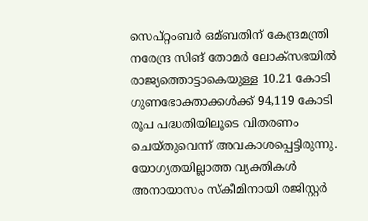സെപ്റ്റംബര്‍ ഒമ്ബതിന് കേന്ദ്രമന്ത്രി നരേന്ദ്ര സിങ് തോമര്‍ ലോക്സഭയില്‍ രാജ്യത്തൊട്ടാകെയുള്ള 10.21 കോടി ഗുണഭോക്താക്കള്‍ക്ക് 94,119 കോടി രൂപ പദ്ധതിയിലൂടെ വിതരണം ചെയ്തുവെന്ന് അവകാശപ്പെട്ടിരുന്നു. യോഗ്യതയില്ലാത്ത വ്യക്തികള്‍ അനായാസം സ്കീമിനായി രജിസ്റ്റര്‍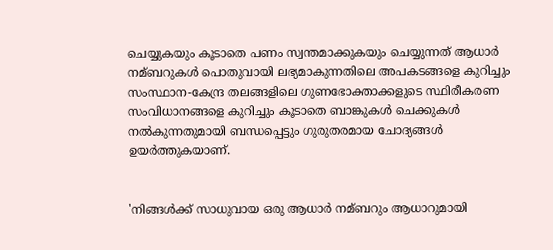ചെയ്യുകയും കൂടാതെ പണം സ്വന്തമാക്കുകയും ചെയ്യുന്നത് ആധാര്‍ നമ്ബറുകള്‍ പൊതുവായി ലഭ്യമാകുന്നതിലെ അപകടങ്ങളെ കുറിച്ചും സംസ്ഥാന-കേന്ദ്ര തലങ്ങളിലെ ഗുണഭോക്താക്കളുടെ സ്ഥിരീകരണ സംവിധാനങ്ങളെ കുറിച്ചും കൂടാതെ ബാങ്കുകള്‍ ചെക്കുകള്‍ നല്‍കുന്നതുമായി ബന്ധപ്പെട്ടും ഗുരുതരമായ ചോദ്യങ്ങള്‍ ഉയര്‍ത്തുകയാണ്.


'നിങ്ങള്‍ക്ക് സാധുവായ ഒരു ആധാര്‍ നമ്ബറും ആധാറുമായി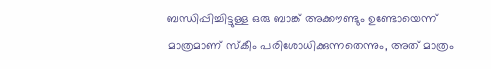ബന്ധിപ്പിച്ചിട്ടുള്ള ഒരു ബാങ്ക് അക്കൗണ്ടും ഉണ്ടോയെന്ന് മാത്രമാണ് സ്കീം പരിശോധിക്കുന്നതെന്നും, അത് മാത്രം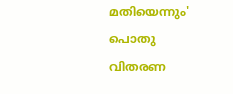മതിയെന്നും' പൊതു വിതരണ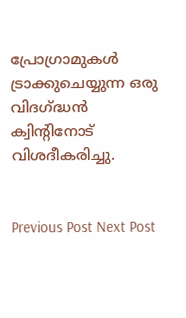പ്രോഗ്രാമുകള്‍ ട്രാക്കുചെയ്യുന്ന ഒരു വിദഗ്ദ്ധന്‍ ക്വിന്‍റിനോട് വിശദീകരിച്ചു.


Previous Post Next Post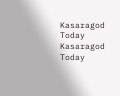Kasaragod Today
Kasaragod Today